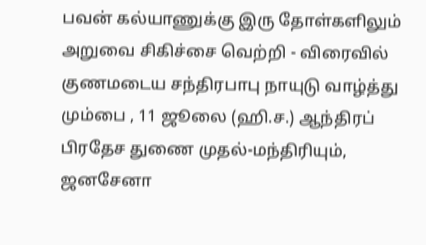பவன் கல்யாணுக்கு இரு தோள்களிலும் அறுவை சிகிச்சை வெற்றி - விரைவில் குணமடைய சந்திரபாபு நாயுடு வாழ்த்து
மும்பை , 11 ஜூலை (ஹி.ச.) ஆந்திரப் பிரதேச துணை முதல்-மந்திரியும், ஜனசேனா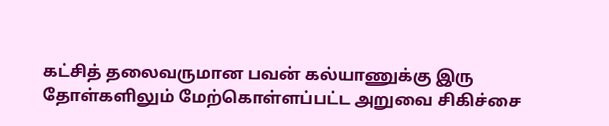கட்சித் தலைவருமான பவன் கல்யாணுக்கு இரு தோள்களிலும் மேற்கொள்ளப்பட்ட அறுவை சிகிச்சை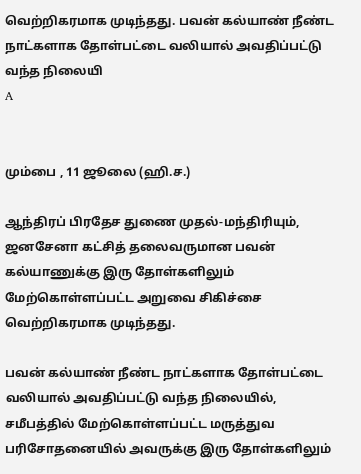வெற்றிகரமாக முடிந்தது. பவன் கல்யாண் நீண்ட நாட்களாக தோள்பட்டை வலியால் அவதிப்பட்டு வந்த நிலையி
A


மும்பை , 11 ஜூலை (ஹி.ச.)

ஆந்திரப் பிரதேச துணை முதல்-மந்திரியும், ஜனசேனா கட்சித் தலைவருமான பவன் கல்யாணுக்கு இரு தோள்களிலும் மேற்கொள்ளப்பட்ட அறுவை சிகிச்சை வெற்றிகரமாக முடிந்தது.

பவன் கல்யாண் நீண்ட நாட்களாக தோள்பட்டை வலியால் அவதிப்பட்டு வந்த நிலையில், சமீபத்தில் மேற்கொள்ளப்பட்ட மருத்துவ பரிசோதனையில் அவருக்கு இரு தோள்களிலும்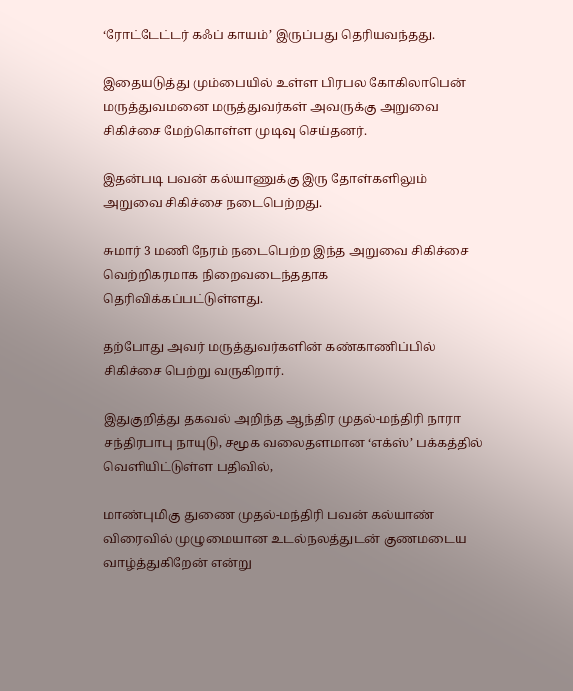‘ரோட்டேட்டர் கஃப் காயம்’ இருப்பது தெரியவந்தது.

இதையடுத்து மும்பையில் உள்ள பிரபல கோகிலாபென் மருத்துவமனை மருத்துவர்கள் அவருக்கு அறுவை சிகிச்சை மேற்கொள்ள முடிவு செய்தனர்.

இதன்படி பவன் கல்யாணுக்கு இரு தோள்களிலும் அறுவை சிகிச்சை நடைபெற்றது.

சுமார் 3 மணி நேரம் நடைபெற்ற இந்த அறுவை சிகிச்சை வெற்றிகரமாக நிறைவடைந்ததாக தெரிவிக்கப்பட்டுள்ளது.

தற்போது அவர் மருத்துவர்களின் கண்காணிப்பில் சிகிச்சை பெற்று வருகிறார்.

இதுகுறித்து தகவல் அறிந்த ஆந்திர முதல்-மந்திரி நாரா சந்திரபாபு நாயுடு, சமூக வலைதளமான ‘எக்ஸ்’ பக்கத்தில் வெளியிட்டுள்ள பதிவில்,

மாண்புமிகு துணை முதல்-மந்திரி பவன் கல்யாண் விரைவில் முழுமையான உடல்நலத்துடன் குணமடைய வாழ்த்துகிறேன் என்று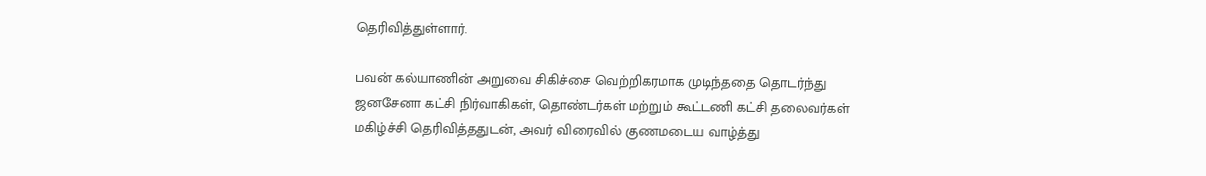தெரிவித்துள்ளார்.

பவன் கல்யாணின் அறுவை சிகிச்சை வெற்றிகரமாக முடிந்ததை தொடர்ந்து ஜனசேனா கட்சி நிர்வாகிகள், தொண்டர்கள் மற்றும் கூட்டணி கட்சி தலைவர்கள் மகிழ்ச்சி தெரிவித்ததுடன், அவர் விரைவில் குணமடைய வாழ்த்து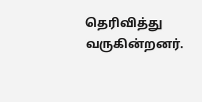தெரிவித்து வருகின்றனர்.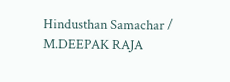Hindusthan Samachar / M.DEEPAK RAJA